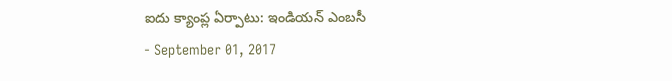ఐదు క్యాంప్ల ఏర్పాటు: ఇండియన్ ఎంబసీ
- September 01, 2017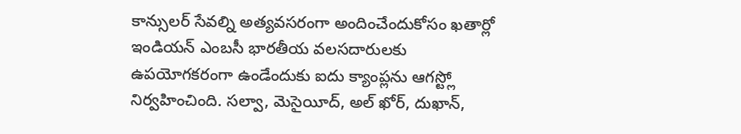కాన్సులర్ సేవల్ని అత్యవసరంగా అందించేందుకోసం ఖతార్లో ఇండియన్ ఎంబసీ భారతీయ వలసదారులకు ఉపయోగకరంగా ఉండేందుకు ఐదు క్యాంప్లను ఆగస్ట్లో నిర్వహించింది. సల్వా, మెసైయీద్, అల్ ఖోర్, దుఖాన్,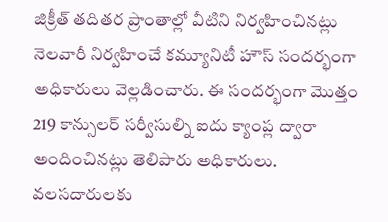జిక్రీత్ తదితర ప్రాంతాల్లో వీటిని నిర్వహించినట్లు నెలవారీ నిర్వహించే కమ్యూనిటీ హౌస్ సందర్భంగా అధికారులు వెల్లడించారు. ఈ సందర్భంగా మొత్తం 219 కాన్సులర్ సర్వీసుల్ని ఐదు క్యాంప్ల ద్వారా అందించినట్లు తెలిపారు అధికారులు. వలసదారులకు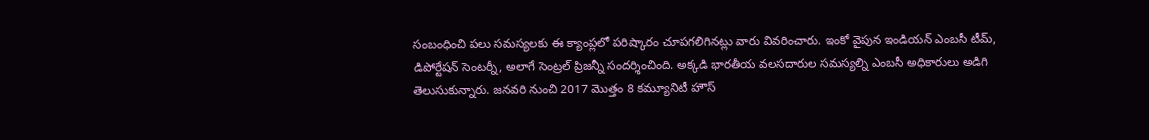సంబంధించి పలు సమస్యలకు ఈ క్యాంప్లలో పరిష్కారం చూపగలిగినట్లు వారు వివరించారు. ఇంకో వైపున ఇండియన్ ఎంబసీ టీమ్, డిపోర్టేషన్ సెంటర్నీ, అలాగే సెంట్రల్ ప్రిజన్నీ సందర్శించింది. అక్కడి భారతీయ వలసదారుల సమస్యల్ని ఎంబసీ అధికారులు అడిగి తెలుసుకున్నారు. జనవరి నుంచి 2017 మొత్తం 8 కమ్యూనిటీ హౌస్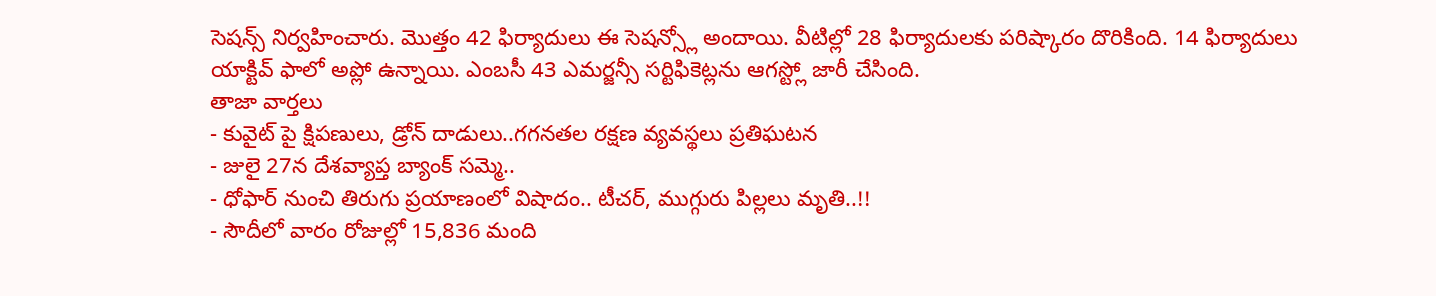సెషన్స్ నిర్వహించారు. మొత్తం 42 ఫిర్యాదులు ఈ సెషన్స్లో అందాయి. వీటిల్లో 28 ఫిర్యాదులకు పరిష్కారం దొరికింది. 14 ఫిర్యాదులు యాక్టివ్ ఫాలో అప్లో ఉన్నాయి. ఎంబసీ 43 ఎమర్జన్సీ సర్టిఫికెట్లను ఆగస్ట్లో జారీ చేసింది.
తాజా వార్తలు
- కువైట్ పై క్షిపణులు, డ్రోన్ దాడులు..గగనతల రక్షణ వ్యవస్థలు ప్రతిఘటన
- జులై 27న దేశవ్యాప్త బ్యాంక్ సమ్మె..
- ధోఫార్ నుంచి తిరుగు ప్రయాణంలో విషాదం.. టీచర్, ముగ్గురు పిల్లలు మృతి..!!
- సౌదీలో వారం రోజుల్లో 15,836 మంది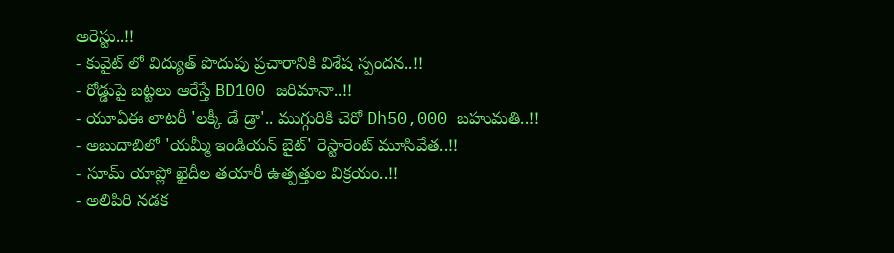అరెస్టు..!!
- కువైట్ లో విద్యుత్ పొదుపు ప్రచారానికి విశేష స్పందన..!!
- రోడ్డుపై బట్టలు ఆరేస్తే BD100 జరిమానా..!!
- యూఏఈ లాటరీ 'లక్కీ డే డ్రా'.. ముగ్గురికి చెరో Dh50,000 బహుమతి..!!
- అబుదాబిలో 'యమ్మీ ఇండియన్ బైట్' రెస్టారెంట్ మూసివేత..!!
- సూమ్ యాప్లో ఖైదీల తయారీ ఉత్పత్తుల విక్రయం..!!
- అలిపిరి నడక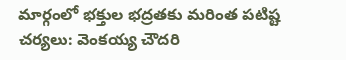మార్గంలో భక్తుల భద్రతకు మరింత పటిష్ట చర్యలు: వెంకయ్య చౌదరి